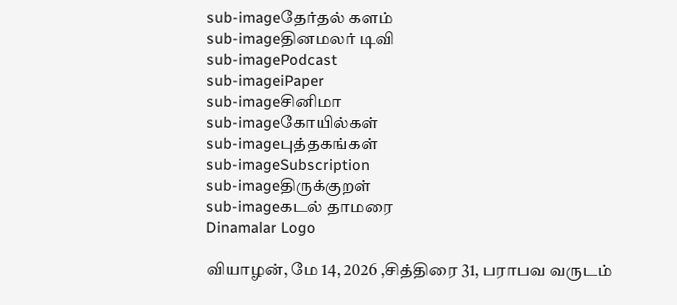sub-imageதேர்தல் களம்
sub-imageதினமலர் டிவி
sub-imagePodcast
sub-imageiPaper
sub-imageசினிமா
sub-imageகோயில்கள்
sub-imageபுத்தகங்கள்
sub-imageSubscription
sub-imageதிருக்குறள்
sub-imageகடல் தாமரை
Dinamalar Logo

வியாழன், மே 14, 2026 ,சித்திரை 31, பராபவ வருடம்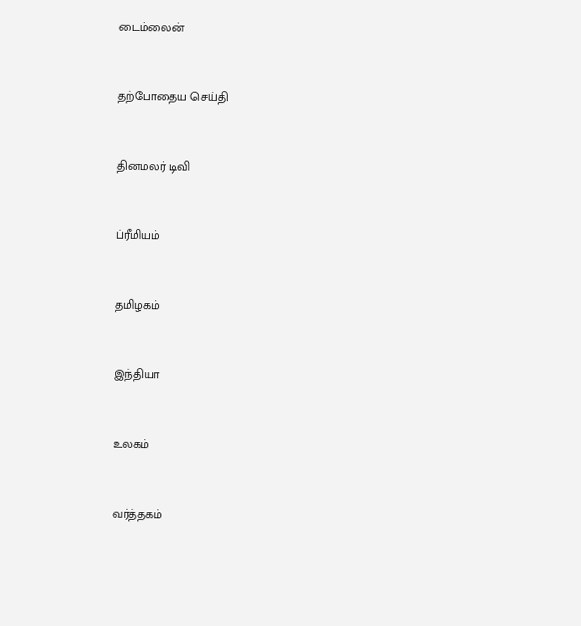டைம்லைன்


தற்போதைய செய்தி


தினமலர் டிவி


ப்ரீமியம்


தமிழகம்


இந்தியா


உலகம்


வர்த்தகம்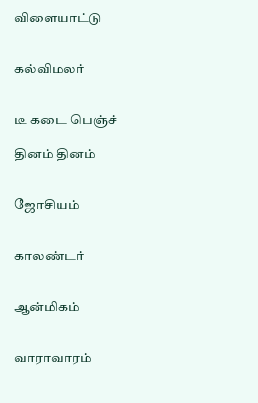விளையாட்டு


கல்விமலர்


டீ கடை பெஞ்ச்

தினம் தினம்


ஜோசியம்


காலண்டர்


ஆன்மிகம்


வாராவாரம்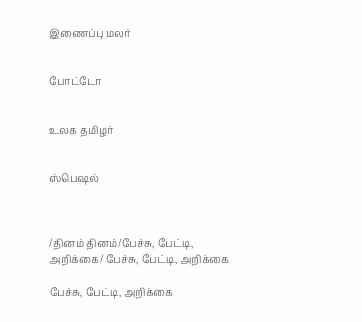இணைப்பு மலர்


போட்டோ


உலக தமிழர்


ஸ்பெஷல்



/தினம் தினம்/பேச்சு, பேட்டி, அறிக்கை/ பேச்சு, பேட்டி, அறிக்கை

பேச்சு, பேட்டி, அறிக்கை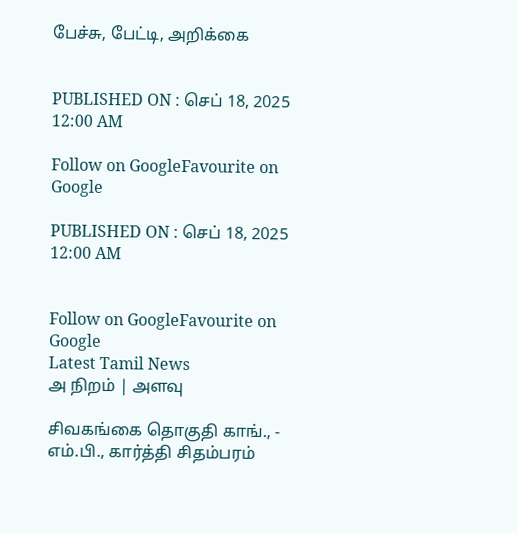பேச்சு, பேட்டி, அறிக்கை


PUBLISHED ON : செப் 18, 2025 12:00 AM

Follow on GoogleFavourite on Google

PUBLISHED ON : செப் 18, 2025 12:00 AM


Follow on GoogleFavourite on Google
Latest Tamil News
அ நிறம் | அளவு

சிவகங்கை தொகுதி காங்., - எம்.பி., கார்த்தி சிதம்பரம்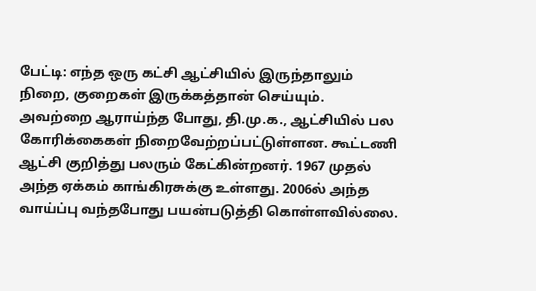பேட்டி: எந்த ஒரு கட்சி ஆட்சியில் இருந்தாலும் நிறை, குறைகள் இருக்கத்தான் செய்யும். அவற்றை ஆராய்ந்த போது, தி.மு.க., ஆட்சியில் பல கோரிக்கைகள் நிறைவேற்றப்பட்டுள்ளன. கூட்டணி ஆட்சி குறித்து பலரும் கேட்கின்றனர். 1967 முதல் அந்த ஏக்கம் காங்கிரசுக்கு உள்ளது. 2006ல் அந்த வாய்ப்பு வந்தபோது பயன்படுத்தி கொள்ளவில்லை.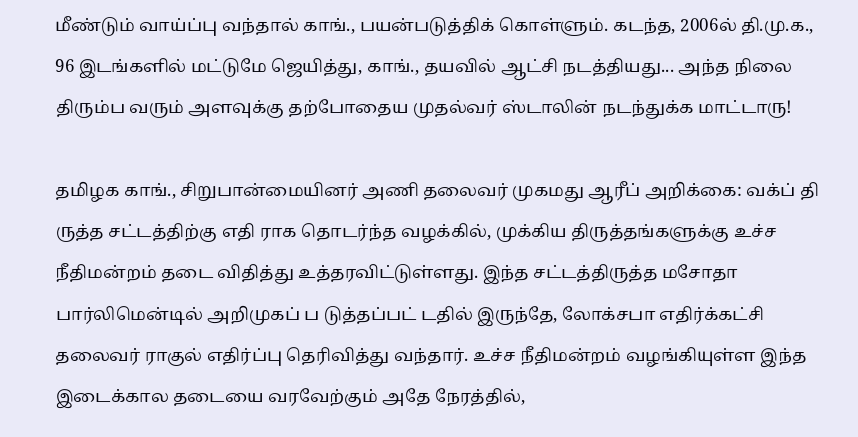மீண்டும் வாய்ப்பு வந்தால் காங்., பயன்படுத்திக் கொள்ளும். கடந்த, 2006ல் தி.மு.க., 96 இடங்களில் மட்டுமே ஜெயித்து, காங்., தயவில் ஆட்சி நடத்தியது... அந்த நிலை திரும்ப வரும் அளவுக்கு தற்போதைய முதல்வர் ஸ்டாலின் நடந்துக்க மாட்டாரு!

தமிழக காங்., சிறுபான்மையினர் அணி தலைவர் முகமது ஆரீப் அறிக்கை: வக்ப் தி ருத்த சட்டத்திற்கு எதி ராக தொடர்ந்த வழக்கில், முக்கிய திருத்தங்களுக்கு உச்ச நீதிமன்றம் தடை விதித்து உத்தரவிட்டுள்ளது. இந்த சட்டத்திருத்த மசோதா பார்லிமென்டில் அறிமுகப் ப டுத்தப்பட் டதில் இருந்தே, லோக்சபா எதிர்க்கட்சி தலைவர் ராகுல் எதிர்ப்பு தெரிவித்து வந்தார். உச்ச நீதிமன்றம் வழங்கியுள்ள இந்த இடைக்கால தடையை வரவேற்கும் அதே நேரத்தில்,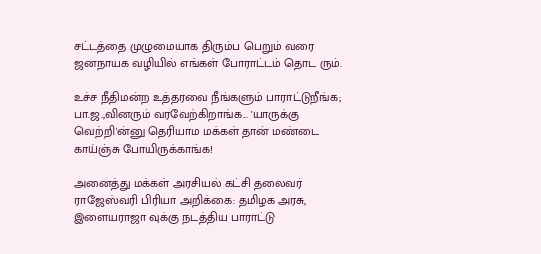சட்டத்தை முழுமையாக திரும்ப பெறும் வரை ஜனநாயக வழியில் எங்கள் போராட்டம் தொட ரும்.

உச்ச நீதிமன்ற உத்தரவை நீங்களும் பாராட்டுறீங்க; பா.ஜ.,வினரும் வரவேற்கிறாங்க... 'யாருக்கு வெற்றி'ன்னு தெரியாம மக்கள் தான் மண்டை காய்ஞ்சு போயிருக்காங்க!

அனைத்து மக்கள் அரசியல் கட்சி தலைவர் ராஜேஸ்வரி பிரியா அறிக்கை: தமிழக அரசு, இளையராஜா வுக்கு நடத்திய பாராட்டு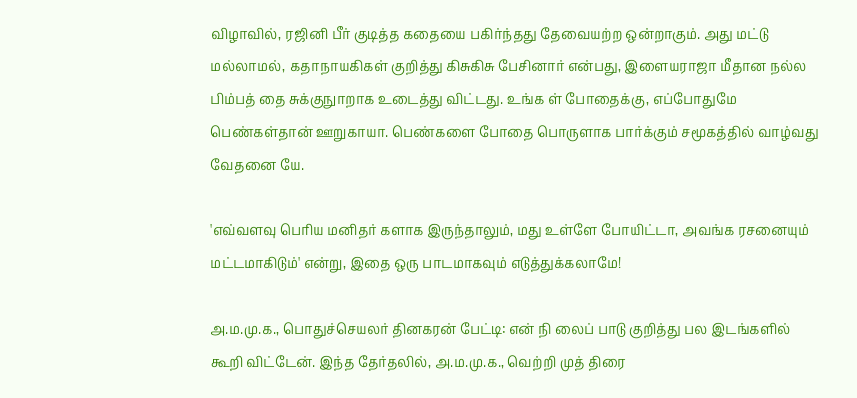விழாவில், ரஜினி பீர் குடித்த கதையை பகிர்ந்தது தேவையற்ற ஒன்றாகும். அது மட்டு மல்லாமல், கதாநாயகிகள் குறித்து கிசுகிசு பேசினார் என்பது, இளையராஜா மீதான நல்ல பிம்பத் தை சுக்குநுாறாக உடைத்து விட்டது. உங்க ள் போதைக்கு, எப்போதுமே பெண்கள்தான் ஊறுகாயா. பெண்களை போதை பொருளாக பார்க்கும் சமூகத்தில் வாழ்வது வேதனை யே.

'எவ்வளவு பெரிய மனிதர் களாக இருந்தாலும், மது உள்ளே போயிட்டா, அவங்க ரசனையும் மட்டமாகிடும்' என்று, இதை ஒரு பாடமாகவும் எடுத்துக்கலாமே!

அ.ம.மு.க., பொதுச்செயலர் தினகரன் பேட்டி: என் நி லைப் பாடு குறித்து பல இடங்களில் கூறி விட்டேன். இந்த தேர்தலில், அ.ம.மு.க., வெற்றி முத் திரை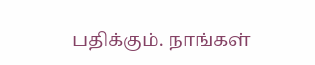பதிக்கும். நாங்கள்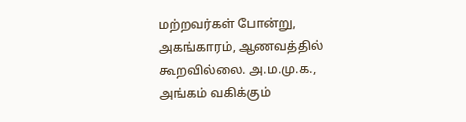மற்றவர்கள் போன்று, அகங்காரம், ஆணவத்தில் கூறவில்லை. அ.ம.மு.க., அங்கம் வகிக்கும்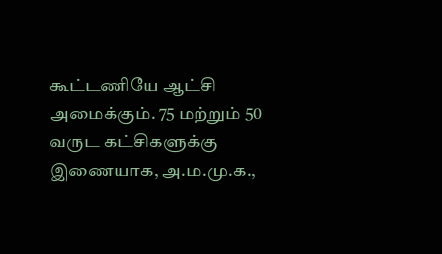கூட்டணியே ஆட்சி அமைக்கும். 75 மற்றும் 50 வருட கட்சிகளுக்கு இணையாக, அ.ம.மு.க.,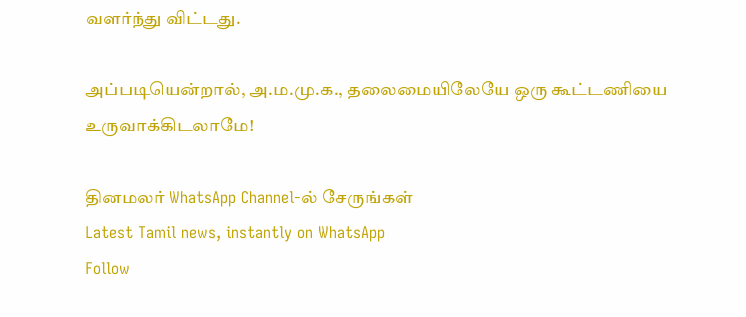வளர்ந்து விட்டது.

அப்படியென்றால், அ.ம.மு.க., தலைமையிலேயே ஒரு கூட்டணியை உருவாக்கிடலாமே!

தினமலர் WhatsApp Channel-ல் சேருங்கள்
Latest Tamil news, instantly on WhatsApp
Follow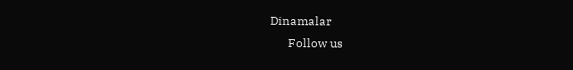Dinamalar
      Follow us